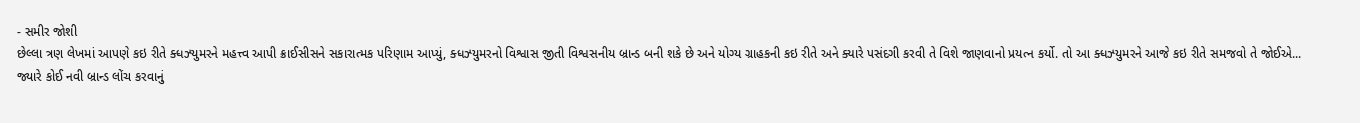- સમીર જોશી
છેલ્લા ત્રણ લેખમાં આપણે કઇ રીતે ક્ધઝ્યુમરને મહત્ત્વ આપી ક્રાઈસીસને સકારાત્મક પરિણામ આપ્યું, ક્ધઝ્યુમરનો વિશ્વાસ જીતી વિશ્વસનીય બ્રાન્ડ બની શકે છે અને યોગ્ય ગ્રાહકની કઇ રીતે અને ક્યારે પસંદગી કરવી તે વિશે જાણવાનો પ્રયત્ન કર્યો. તો આ ક્ધઝ્યુમરને આજે કઇ રીતે સમજવો તે જોઈએ...
જ્યારે કોઈ નવી બ્રાન્ડ લોંચ કરવાનું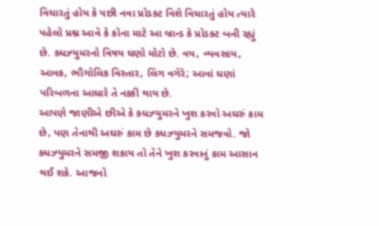વિચારતું હોય કે પછી નવા પ્રોડક્ટ વિશે વિચારતું હોય ત્યારે પહેલો પ્રશ્ન આવે કે કોના માટે આ બ્રાન્ડ કે પ્રોડક્ટ બની રહ્યું છે. ક્ધઝ્યુમરનો વિષય ઘણો મોટો છે. વય, વ્યવસાય, આવક, ભૌગોલિક વિસ્તાર, લિંગ વગેરે; આવાં ઘણાં પરિબળના આધારે તે નક્કી થાય છે.
આપણે જાણીએ છીએ કે ક્ધઝ્યુમરને ખુશ કરવો અઘરું કામ છે, પણ તેનાથી અઘરું કામ છે ક્ધઝ્યુમરને સમજવો. જો ક્ધઝ્યુમરને સમજી શકાય તો તેને ખુશ કરવાનું કામ આસાન થઈ શકે. આજનો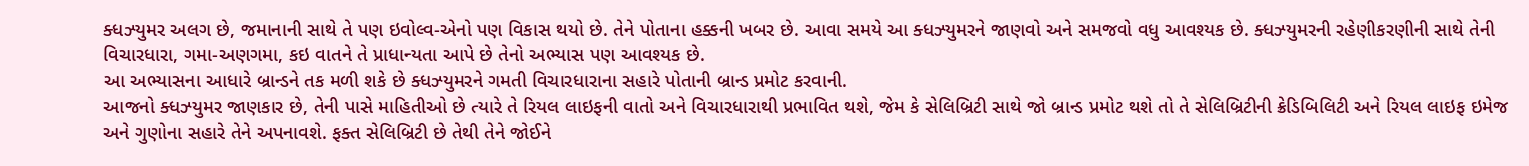ક્ધઝ્યુમર અલગ છે, જમાનાની સાથે તે પણ ઇવોલ્વ-એનો પણ વિકાસ થયો છે. તેને પોતાના હક્કની ખબર છે. આવા સમયે આ ક્ધઝ્યુમરને જાણવો અને સમજવો વધુ આવશ્યક છે. ક્ધઝ્યુમરની રહેણીકરણીની સાથે તેની વિચારધારા, ગમા-અણગમા, કઇ વાતને તે પ્રાધાન્યતા આપે છે તેનો અભ્યાસ પણ આવશ્યક છે.
આ અભ્યાસના આધારે બ્રાન્ડને તક મળી શકે છે ક્ધઝ્યુમરને ગમતી વિચારધારાના સહારે પોતાની બ્રાન્ડ પ્રમોટ કરવાની.
આજનો ક્ધઝ્યુમર જાણકાર છે, તેની પાસે માહિતીઓ છે ત્યારે તે રિયલ લાઇફની વાતો અને વિચારધારાથી પ્રભાવિત થશે, જેમ કે સેલિબ્રિટી સાથે જો બ્રાન્ડ પ્રમોટ થશે તો તે સેલિબ્રિટીની ક્રેડિબિલિટી અને રિયલ લાઇફ ઇમેજ અને ગુણોના સહારે તેને અપનાવશે. ફક્ત સેલિબ્રિટી છે તેથી તેને જોઈને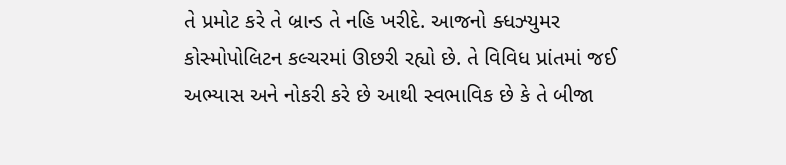તે પ્રમોટ કરે તે બ્રાન્ડ તે નહિ ખરીદે. આજનો ક્ધઝ્યુમર કોસ્મોપોલિટન કલ્ચરમાં ઊછરી રહ્યો છે. તે વિવિધ પ્રાંતમાં જઈ અભ્યાસ અને નોકરી કરે છે આથી સ્વભાવિક છે કે તે બીજા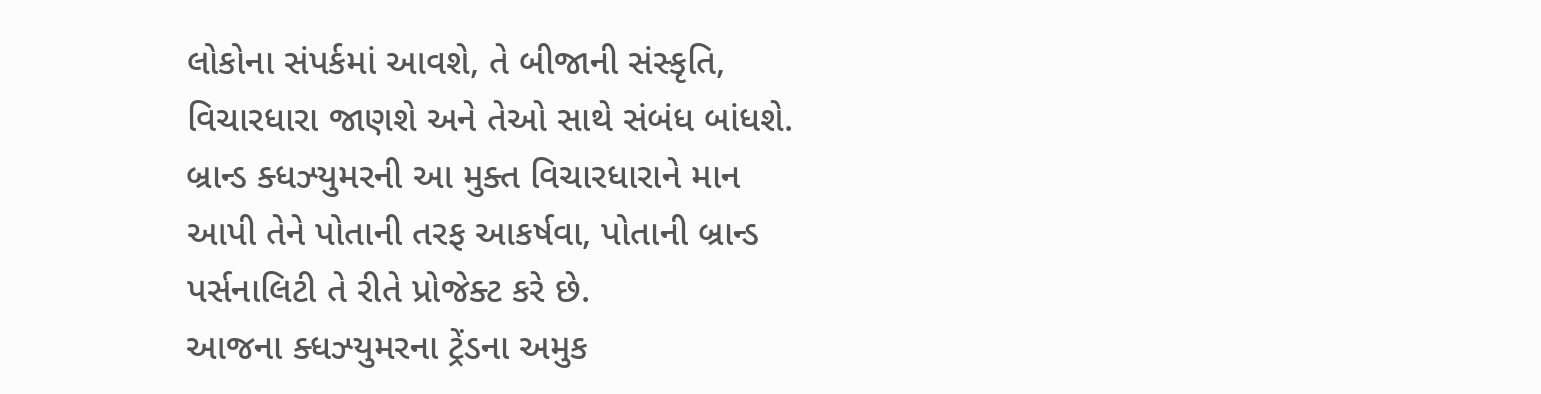લોકોના સંપર્કમાં આવશે, તે બીજાની સંસ્કૃતિ, વિચારધારા જાણશે અને તેઓ સાથે સંબંધ બાંધશે. બ્રાન્ડ ક્ધઝ્યુમરની આ મુક્ત વિચારધારાને માન આપી તેને પોતાની તરફ આકર્ષવા, પોતાની બ્રાન્ડ પર્સનાલિટી તે રીતે પ્રોજેક્ટ કરે છે.
આજના ક્ધઝ્યુમરના ટ્રેંડના અમુક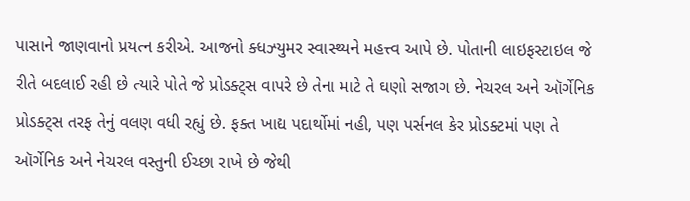પાસાને જાણવાનો પ્રયત્ન કરીએ. આજનો ક્ધઝ્યુમર સ્વાસ્થ્યને મહત્ત્વ આપે છે. પોતાની લાઇફસ્ટાઇલ જે રીતે બદલાઈ રહી છે ત્યારે પોતે જે પ્રોડક્ટ્સ વાપરે છે તેના માટે તે ઘણો સજાગ છે. નેચરલ અને ઑર્ગેનિક પ્રોડક્ટ્સ તરફ તેનું વલણ વધી રહ્યું છે. ફક્ત ખાદ્ય પદાર્થોમાં નહી, પણ પર્સનલ કેર પ્રોડક્ટમાં પણ તે ઑર્ગેનિક અને નેચરલ વસ્તુની ઈચ્છા રાખે છે જેથી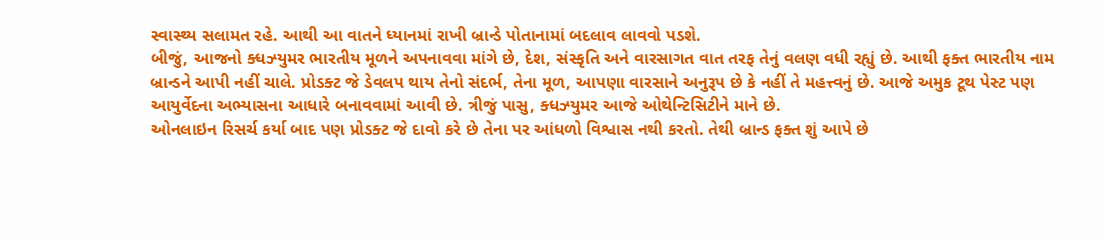સ્વાસ્થ્ય સલામત રહે. આથી આ વાતને ધ્યાનમાં રાખી બ્રાન્ડે પોતાનામાં બદલાવ લાવવો પડશે.
બીજું, આજનો ક્ધઝ્યુમર ભારતીય મૂળને અપનાવવા માંગે છે, દેશ, સંસ્કૃતિ અને વારસાગત વાત તરફ તેનું વલણ વધી રહ્યું છે. આથી ફક્ત ભારતીય નામ બ્રાન્ડને આપી નહીં ચાલે. પ્રોડક્ટ જે ડેવલપ થાય તેનો સંદર્ભ, તેના મૂળ, આપણા વારસાને અનુરૂપ છે કે નહીં તે મહત્ત્વનું છે. આજે અમુક ટૂથ પેસ્ટ પણ આયુર્વેદના અભ્યાસના આધારે બનાવવામાં આવી છે. ત્રીજું પાસુ, ક્ધઝ્યુમર આજે ઓથેન્ટિસિટીને માને છે.
ઓનલાઇન રિસર્ચ કર્યા બાદ પણ પ્રોડક્ટ જે દાવો કરે છે તેના પર આંધળો વિશ્વાસ નથી કરતો. તેથી બ્રાન્ડ ફક્ત શું આપે છે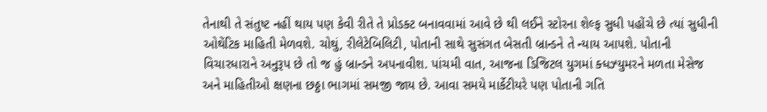તેનાથી તે સંતુષ્ટ નહીં થાય પણ કેવી રીતે તે પ્રોડક્ટ બનાવવામાં આવે છે થી લઈને સ્ટોરના શેલ્ફ સુધી પહોંચે છે ત્યાં સુધીની ઓથેંટિક માહિતી મેળવશે. ચોથું, રીલેટેબિલિટી, પોતાની સાથે સુસંગત બેસતી બ્રાન્ડને તે ન્યાય આપશે. પોતાની વિચારધારાને અનુરૂપ છે તો જ હું બ્રાન્ડને અપનાવીશ. પાંચમી વાત, આજના ડિજિટલ યુગમાં ક્ધઝ્યુમરને મળતા મેસેજ અને માહિતીઓ ક્ષણના છઠ્ઠા ભાગમાં સમજી જાય છે. આવા સમયે માર્કેટીયરે પણ પોતાની ગતિ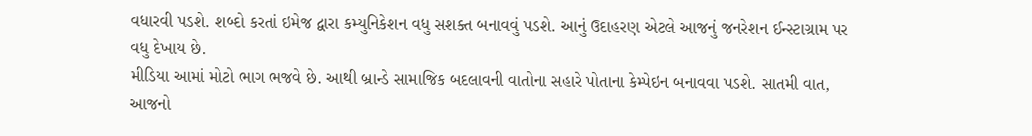વધારવી પડશે. શબ્દો કરતાં ઇમેજ દ્વારા કમ્યુનિકેશન વધુ સશક્ત બનાવવું પડશે. આનું ઉદાહરણ એટલે આજનું જનરેશન ઈન્સ્ટાગ્રામ પર વધુ દેખાય છે.
મીડિયા આમાં મોટો ભાગ ભજવે છે. આથી બ્રાન્ડે સામાજિક બદલાવની વાતોના સહારે પોતાના કેમ્પેઇન બનાવવા પડશે. સાતમી વાત, આજનો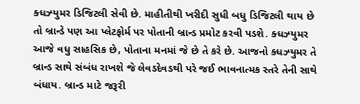ક્ધઝ્યુમર ડિજિટલી સેવી છે. માહીતીથી ખરીદી સુધી બધુ ડિજિટલી થાય છે તો બ્રાન્ડે પણ આ પ્લેટફોર્મ પર પોતાની બ્રાન્ડ પ્રમોટ કરવી પડશે. ક્ધઝ્યુમર આજે વધુ સાહસિક છે, પોતાના મનમાં જે છે તે કરે છે. આજનો ક્ધઝ્યુમર તે બ્રાન્ડ સાથે સંબંધ રાખશે જે લેવડદેવડથી પરે જઈ ભાવનાત્મક સ્તરે તેની સાથે બંધાય. બ્રાન્ડ માટે જરૂરી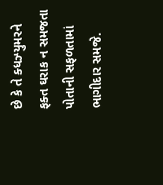છે કે તે ક્ધઝ્યુમરને ફક્ત ઘરાક ન સમજતા પોતાની સફળતામાં ભાગીદાર સમજે.